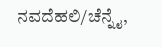ನವದೆಹಲಿ/ಚೆನ್ನೈ,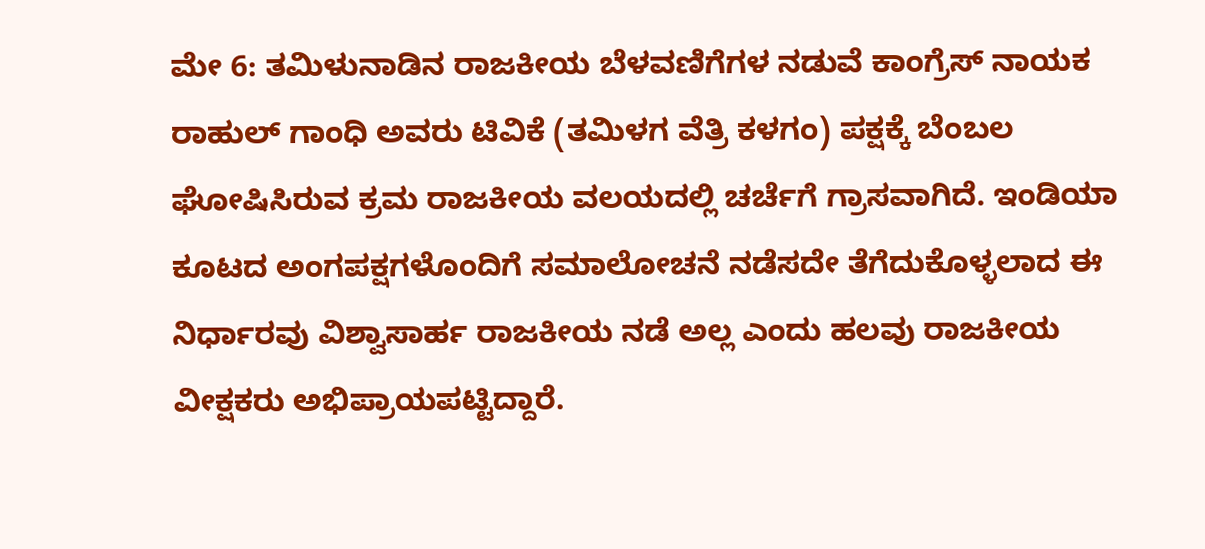ಮೇ 6: ತಮಿಳುನಾಡಿನ ರಾಜಕೀಯ ಬೆಳವಣಿಗೆಗಳ ನಡುವೆ ಕಾಂಗ್ರೆಸ್ ನಾಯಕ ರಾಹುಲ್ ಗಾಂಧಿ ಅವರು ಟಿವಿಕೆ (ತಮಿಳಗ ವೆತ್ರಿ ಕಳಗಂ) ಪಕ್ಷಕ್ಕೆ ಬೆಂಬಲ ಘೋಷಿಸಿರುವ ಕ್ರಮ ರಾಜಕೀಯ ವಲಯದಲ್ಲಿ ಚರ್ಚೆಗೆ ಗ್ರಾಸವಾಗಿದೆ. ಇಂಡಿಯಾ ಕೂಟದ ಅಂಗಪಕ್ಷಗಳೊಂದಿಗೆ ಸಮಾಲೋಚನೆ ನಡೆಸದೇ ತೆಗೆದುಕೊಳ್ಳಲಾದ ಈ ನಿರ್ಧಾರವು ವಿಶ್ವಾಸಾರ್ಹ ರಾಜಕೀಯ ನಡೆ ಅಲ್ಲ ಎಂದು ಹಲವು ರಾಜಕೀಯ ವೀಕ್ಷಕರು ಅಭಿಪ್ರಾಯಪಟ್ಟಿದ್ದಾರೆ.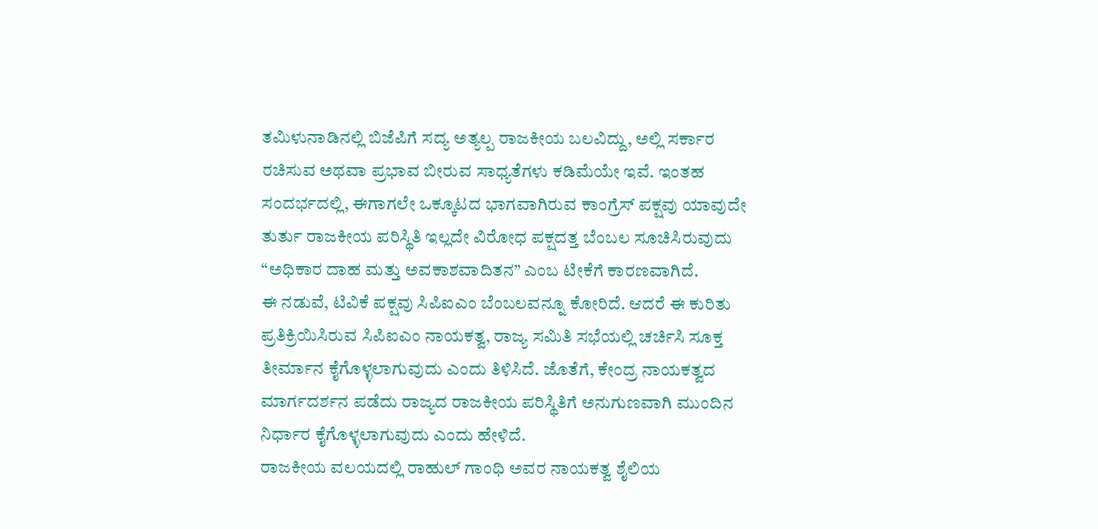ತಮಿಳುನಾಡಿನಲ್ಲಿ ಬಿಜೆಪಿಗೆ ಸದ್ಯ ಅತ್ಯಲ್ಪ ರಾಜಕೀಯ ಬಲವಿದ್ದು, ಅಲ್ಲಿ ಸರ್ಕಾರ ರಚಿಸುವ ಅಥವಾ ಪ್ರಭಾವ ಬೀರುವ ಸಾಧ್ಯತೆಗಳು ಕಡಿಮೆಯೇ ಇವೆ. ಇಂತಹ ಸಂದರ್ಭದಲ್ಲಿ, ಈಗಾಗಲೇ ಒಕ್ಕೂಟದ ಭಾಗವಾಗಿರುವ ಕಾಂಗ್ರೆಸ್ ಪಕ್ಷವು ಯಾವುದೇ ತುರ್ತು ರಾಜಕೀಯ ಪರಿಸ್ಥಿತಿ ಇಲ್ಲದೇ ವಿರೋಧ ಪಕ್ಷದತ್ತ ಬೆಂಬಲ ಸೂಚಿಸಿರುವುದು “ಅಧಿಕಾರ ದಾಹ ಮತ್ತು ಅವಕಾಶವಾದಿತನ” ಎಂಬ ಟೀಕೆಗೆ ಕಾರಣವಾಗಿದೆ.
ಈ ನಡುವೆ, ಟಿವಿಕೆ ಪಕ್ಷವು ಸಿಪಿಐಎಂ ಬೆಂಬಲವನ್ನೂ ಕೋರಿದೆ. ಆದರೆ ಈ ಕುರಿತು ಪ್ರತಿಕ್ರಿಯಿಸಿರುವ ಸಿಪಿಐಎಂ ನಾಯಕತ್ವ, ರಾಜ್ಯ ಸಮಿತಿ ಸಭೆಯಲ್ಲಿ ಚರ್ಚಿಸಿ ಸೂಕ್ತ ತೀರ್ಮಾನ ಕೈಗೊಳ್ಳಲಾಗುವುದು ಎಂದು ತಿಳಿಸಿದೆ. ಜೊತೆಗೆ, ಕೇಂದ್ರ ನಾಯಕತ್ವದ ಮಾರ್ಗದರ್ಶನ ಪಡೆದು ರಾಜ್ಯದ ರಾಜಕೀಯ ಪರಿಸ್ಥಿತಿಗೆ ಅನುಗುಣವಾಗಿ ಮುಂದಿನ ನಿರ್ಧಾರ ಕೈಗೊಳ್ಳಲಾಗುವುದು ಎಂದು ಹೇಳಿದೆ.
ರಾಜಕೀಯ ವಲಯದಲ್ಲಿ ರಾಹುಲ್ ಗಾಂಧಿ ಅವರ ನಾಯಕತ್ವ ಶೈಲಿಯ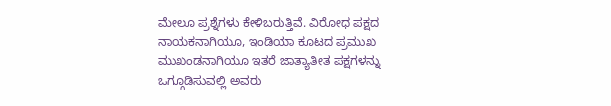ಮೇಲೂ ಪ್ರಶ್ನೆಗಳು ಕೇಳಿಬರುತ್ತಿವೆ. ವಿರೋಧ ಪಕ್ಷದ ನಾಯಕನಾಗಿಯೂ, ಇಂಡಿಯಾ ಕೂಟದ ಪ್ರಮುಖ ಮುಖಂಡನಾಗಿಯೂ ಇತರೆ ಜಾತ್ಯಾತೀತ ಪಕ್ಷಗಳನ್ನು ಒಗ್ಗೂಡಿಸುವಲ್ಲಿ ಅವರು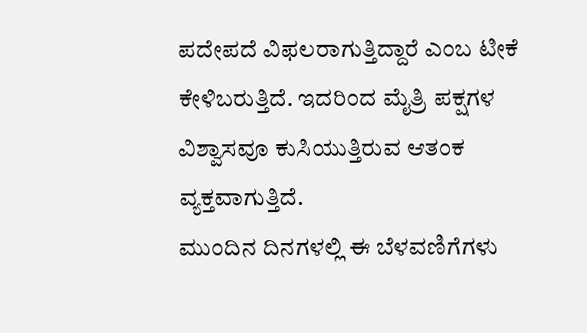ಪದೇಪದೆ ವಿಫಲರಾಗುತ್ತಿದ್ದಾರೆ ಎಂಬ ಟೀಕೆ ಕೇಳಿಬರುತ್ತಿದೆ. ಇದರಿಂದ ಮೈತ್ರಿ ಪಕ್ಷಗಳ ವಿಶ್ವಾಸವೂ ಕುಸಿಯುತ್ತಿರುವ ಆತಂಕ ವ್ಯಕ್ತವಾಗುತ್ತಿದೆ.
ಮುಂದಿನ ದಿನಗಳಲ್ಲಿ ಈ ಬೆಳವಣಿಗೆಗಳು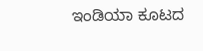ಇಂಡಿಯಾ ಕೂಟದ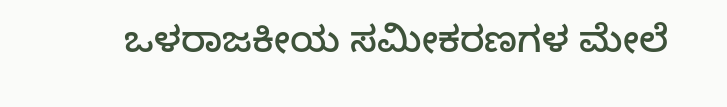ಒಳರಾಜಕೀಯ ಸಮೀಕರಣಗಳ ಮೇಲೆ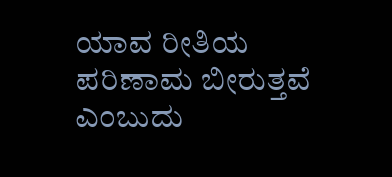ಯಾವ ರೀತಿಯ ಪರಿಣಾಮ ಬೀರುತ್ತವೆ ಎಂಬುದು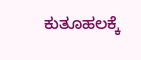ಕುತೂಹಲಕ್ಕೆ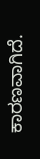ಕಾರಣವಾಗಿದೆ.